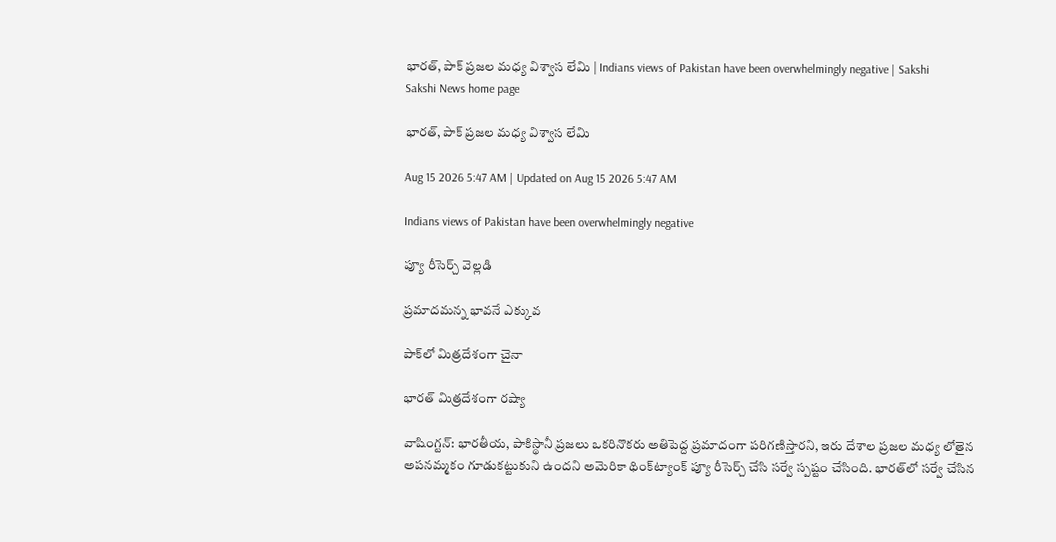భారత్‌, పాక్‌ ప్రజల మధ్య విశ్వాస లేమి | Indians views of Pakistan have been overwhelmingly negative | Sakshi
Sakshi News home page

భారత్‌, పాక్‌ ప్రజల మధ్య విశ్వాస లేమి

Aug 15 2026 5:47 AM | Updated on Aug 15 2026 5:47 AM

Indians views of Pakistan have been overwhelmingly negative

ప్యూ రీసెర్చ్‌ వెల్లడి

ప్రమాదమన్న భావనే ఎక్కువ

పాక్‌లో మిత్రదేశంగా చైనా

భారత్‌ మిత్రదేశంగా రష్యా

వాషింగ్టన్‌: భారతీయ, పాకిస్థానీ ప్రజలు ఒకరినొకరు అతిపెద్ద ప్రమాదంగా పరిగణిస్తారని, ఇరు దేశాల ప్రజల మధ్య లోతైన అపనమ్మకం గూడుకట్టుకుని ఉందని అమెరికా థింక్‌ట్యాంక్‌ ప్యూ రీసెర్చ్‌ చేసి సర్వే స్పష్టం చేసింది. భారత్‌లో సర్వే చేసిన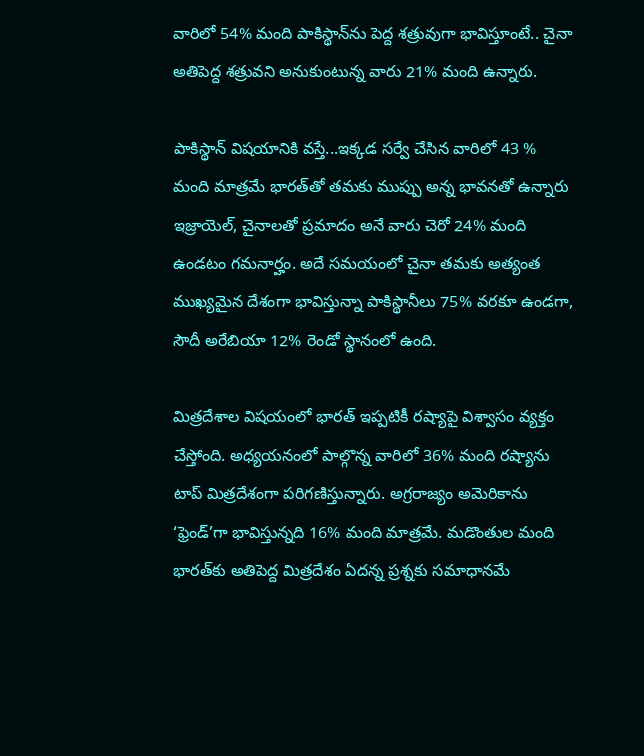వారిలో 54% మంది పాకిస్థాన్‌ను పెద్ద శత్రువుగా భావిస్తూంటే.. చైనా అతిపెద్ద శత్రువని అనుకుంటున్న వారు 21% మంది ఉన్నారు.

పాకిస్థాన్‌ విషయానికి వస్తే...ఇక్కడ సర్వే చేసిన వారిలో 43 % మంది మాత్రమే భారత్‌తో తమకు ముప్పు అన్న భావనతో ఉన్నారు ఇజ్రాయెల్, చైనాలతో ప్రమాదం అనే వారు చెరో 24% మంది ఉండటం గమనార్హం. అదే సమయంలో చైనా తమకు అత్యంత ముఖ్యమైన దేశంగా భావిస్తున్నా పాకిస్థానీలు 75% వరకూ ఉండగా, సౌదీ అరేబియా 12% రెండో స్థానంలో ఉంది.

మిత్రదేశాల విషయంలో భారత్‌ ఇప్పటికీ రష్యాపై విశ్వాసం వ్యక్తం చేస్తోంది. అధ్యయనంలో పాల్గొన్న వారిలో 36% మంది రష్యాను టాప్‌ మిత్రదేశంగా పరిగణిస్తున్నారు. అగ్రరాజ్యం అమెరికాను ‘ఫ్రెండ్‌’గా భావిస్తున్నది 16% మంది మాత్రమే. మడొంతుల మంది భారత్‌కు అతిపెద్ద మిత్రదేశం ఏదన్న ప్రశ్నకు సమాధానమే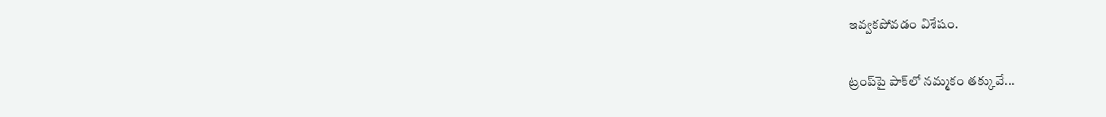ఇవ్వకపోవడం విశేషం.

ట్రంప్‌పై పాక్‌లో నమ్మకం తక్కువే...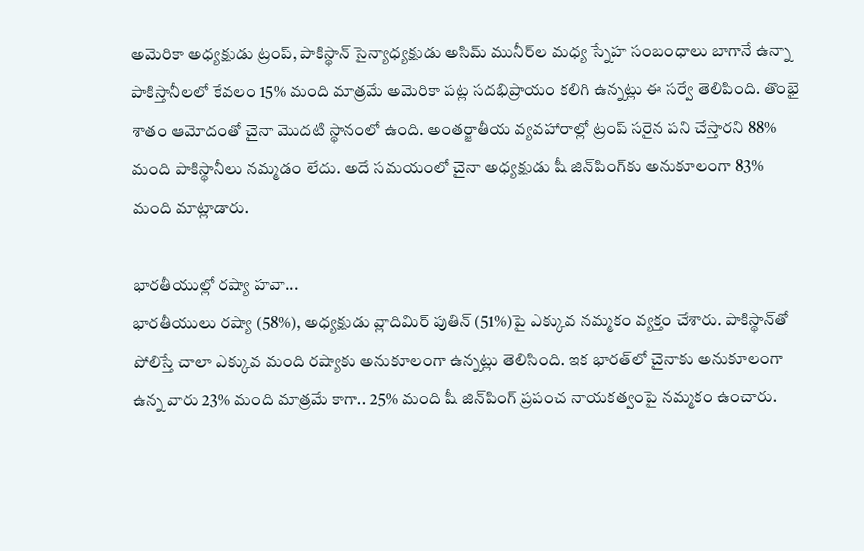అమెరికా అధ్యక్షుడు ట్రంప్, పాకిస్థాన్‌ సైన్యాధ్యక్షుడు అసిమ్‌ మునీర్‌ల మధ్య స్నేహ సంబంధాలు బాగానే ఉన్నా పాకిస్తానీలలో కేవలం 15% మంది మాత్రమే అమెరికా పట్ల సదభిప్రాయం కలిగి ఉన్నట్లు ఈ సర్వే తెలిపింది. తొంభై శాతం ఆమోదంతో చైనా మొదటి స్థానంలో ఉంది. అంతర్జాతీయ వ్యవహారాల్లో ట్రంప్‌ సరైన పని చేస్తారని 88% మంది పాకిస్థానీలు నమ్మడం లేదు. అదే సమయంలో చైనా అధ్యక్షుడు షీ జిన్‌పింగ్‌కు అనుకూలంగా 83% మంది మాట్లాడారు.

భారతీయుల్లో రష్యా హవా...
భారతీయులు రష్యా (58%), అధ్యక్షుడు వ్లాదిమిర్‌ పుతిన్‌ (51%)పై ఎక్కువ నమ్మకం వ్యక్తం చేశారు. పాకిస్థాన్‌తో పోలిస్తే చాలా ఎక్కువ మంది రష్యాకు అనుకూలంగా ఉన్నట్లు తెలిసింది. ఇక భారత్‌లో చైనాకు అనుకూలంగా ఉన్న వారు 23% మంది మాత్రమే కాగా.. 25% మంది షీ జిన్‌పింగ్‌ ప్రపంచ నాయకత్వంపై నమ్మకం ఉంచారు.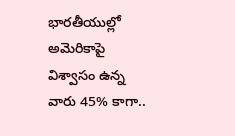భారతీయుల్లో అమెరికాపై విశ్వాసం ఉన్న వారు 45% కాగా..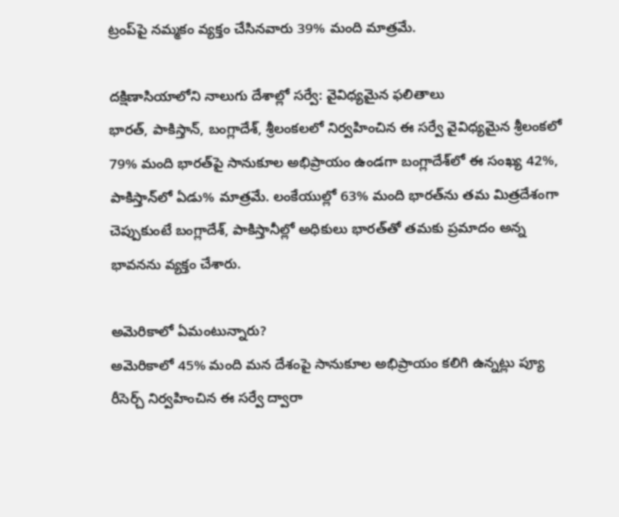ట్రంప్‌పై నమ్మకం వ్యక్తం చేసినవారు 39% మంది మాత్రమే.

దక్షిణాసియాలోని నాలుగు దేశాల్లో సర్వే: వైవిధ్యమైన ఫలితాలు
భారత్, పాకిస్తాన్, బంగ్లాదేశ్, శ్రీలంకలలో నిర్వహించిన ఈ సర్వే వైవిధ్యమైన శ్రీలంకలో 79% మంది భారత్‌పై సానుకూల అభిప్రాయం ఉండగా బంగ్లాదేశ్‌లో ఈ సంఖ్య 42%, పాకిస్తాన్‌లో ఏడు% మాత్రమే. లంకేయుల్లో 63% మంది భారత్‌ను తమ మిత్రదేశంగా చెప్పుకుంటే బంగ్లాదేశ్, పాకిస్తానీల్లో అధికులు భారత్‌తో తమకు ప్రమాదం అన్న భావనను వ్యక్తం చేశారు.

అమెరికాలో ఏమంటున్నారు?
అమెరికాలో 45% మంది మన దేశంపై సానుకూల అభిప్రాయం కలిగి ఉన్నట్లు ప్యూ రీసెర్చ్‌ నిర్వహించిన ఈ సర్వే ద్వారా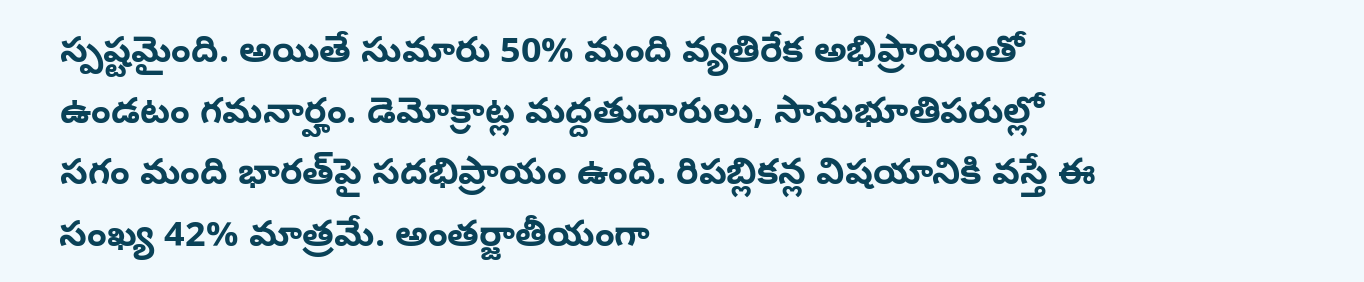స్పష్టమైంది. అయితే సుమారు 50% మంది వ్యతిరేక అభిప్రాయంతో ఉండటం గమనార్హం. డెమోక్రాట్ల మద్దతుదారులు, సానుభూతిపరుల్లో సగం మంది భారత్‌పై సదభిప్రాయం ఉంది. రిపబ్లికన్ల విషయానికి వస్తే ఈ సంఖ్య 42% మాత్రమే. అంతర్జాతీయంగా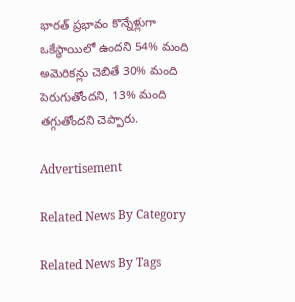భారత్‌ ప్రభావం కొన్నేళ్లుగా ఒకేస్థాయిలో ఉందని 54% మంది అమెరికన్లు చెబితే 30% మంది పెరుగుతోందని, 13% మంది తగ్గుతోందని చెప్పారు.

Advertisement

Related News By Category

Related News By Tags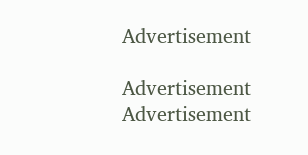Advertisement

Advertisement
Advertisement